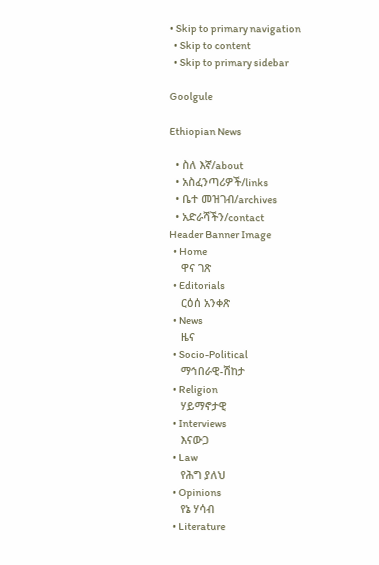• Skip to primary navigation
  • Skip to content
  • Skip to primary sidebar

Goolgule

Ethiopian News

  • ስለ እኛ/about
  • አስፈንጣሪዎች/links
  • ቤተ መዝገብ/archives
  • አድራሻችን/contact
Header Banner Image
  • Home
    ዋና ገጽ
  • Editorials
    ርዕሰ አንቀጽ
  • News
    ዜና
  • Socio-Political
    ማኅበራዊ-ሽከታ
  • Religion
    ሃይማኖታዊ
  • Interviews
    እናውጋ
  • Law
    የሕግ ያለህ
  • Opinions
    የኔ ሃሳብ
  • Literature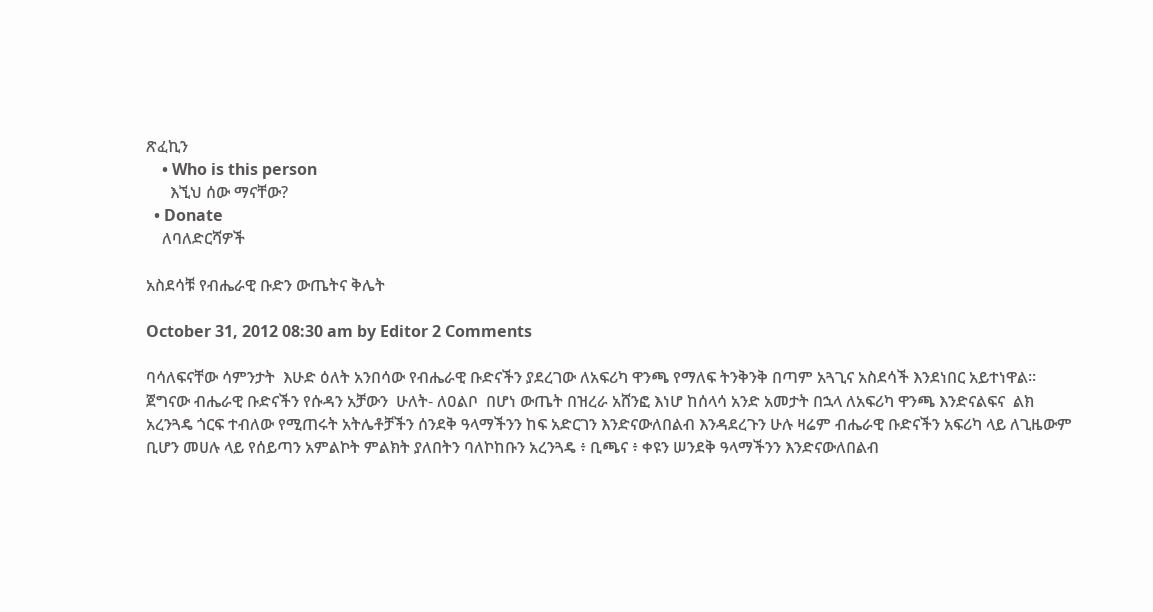ጽፈኪን
    • Who is this person
      እኚህ ሰው ማናቸው?
  • Donate
    ለባለድርሻዎች

አስደሳቹ የብሔራዊ ቡድን ውጤትና ቅሌት

October 31, 2012 08:30 am by Editor 2 Comments

ባሳለፍናቸው ሳምንታት  እሁድ ዕለት አንበሳው የብሔራዊ ቡድናችን ያደረገው ለአፍሪካ ዋንጫ የማለፍ ትንቅንቅ በጣም አጓጊና አስደሳች እንደነበር አይተነዋል።  ጀግናው ብሔራዊ ቡድናችን የሱዳን አቻውን  ሁለት- ለዐልቦ  በሆነ ውጤት በዝረራ አሸንፎ እነሆ ከሰላሳ አንድ አመታት በኋላ ለአፍሪካ ዋንጫ እንድናልፍና  ልክ  አረንጓዴ ጎርፍ ተብለው የሚጠሩት አትሌቶቻችን ሰንደቅ ዓላማችንን ከፍ አድርገን እንድናውለበልብ እንዳደረጉን ሁሉ ዛሬም ብሔራዊ ቡድናችን አፍሪካ ላይ ለጊዜውም ቢሆን መሀሉ ላይ የሰይጣን አምልኮት ምልክት ያለበትን ባለኮከቡን አረንጓዴ ፥ ቢጫና ፥ ቀዩን ሠንደቅ ዓላማችንን እንድናውለበልብ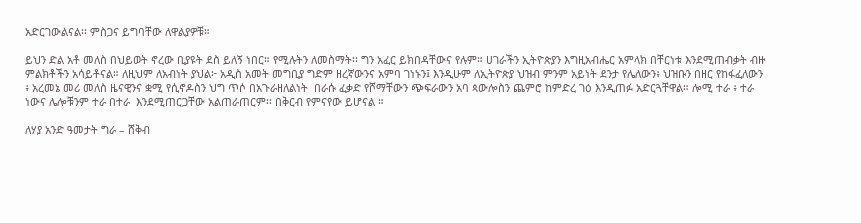አድርገውልናል፡፡ ምስጋና ይግባቸው ለዋልያዎቹ።

ይህን ድል አቶ መለስ በህይወት ኖረው ቢያዩት ደስ ይለኝ ነበር። የሚሉትን ለመስማት፡፡ ግን አፈር ይክበዳቸውና የሉም። ሀገራችን ኢትዮጵያን እግዚአብሔር አምላክ በቸርነቱ እንደሚጠብቃት ብዙ ምልክቶችን አሳይቶናል። ለዚህም ለአብነት ያህል፦ አዲስ አመት መግቢያ ግድም ዘረኛውንና አምባ ገነኑን፤ እንዲሁም ለኢትዮጵያ ህዝብ ምንም አይነት ደንታ የሌለውን፥ ህዝቡን በዘር የከፋፈለውን ፥ አረመኔ መሪ መለስ ዜናዊንና ቋሚ የሲኖዶስን ህግ ጥሶ በአጉራዘለልነት  በራሱ ፈቃድ የሾማቸውን ጭፍራውን አባ ጳውሎስን ጨምሮ ከምድረ ገዕ እንዲጠፉ አድርጓቸዋል። ሎሚ ተራ ፥ ተራ ነውና ሌሎቹንም ተራ በተራ  እንደሚጠርጋቸው አልጠራጠርም፡፡ በቅርብ የምናየው ይሆናል ።

ለሃያ አንድ ዓመታት ግራ – ሸቅብ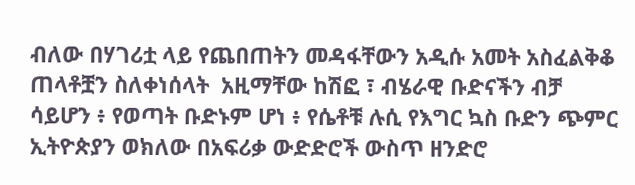ብለው በሃገሪቷ ላይ የጨበጠትን መዳፋቸውን አዲሱ አመት አስፈልቅቆ ጠላቶቿን ስለቀነሰላት  አዚማቸው ከሽፎ ፣ ብሄራዊ ቡድናችን ብቻ ሳይሆን ፥ የወጣት ቡድኑም ሆነ ፥ የሴቶቹ ሉሲ የእግር ኳስ ቡድን ጭምር ኢትዮጵያን ወክለው በአፍሪቃ ውድድሮች ውስጥ ዘንድሮ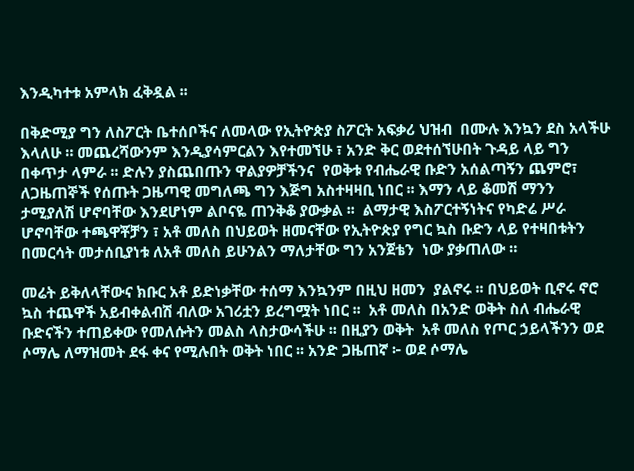እንዲካተቱ አምላክ ፈቅዷል ፡፡

በቅድሚያ ግን ለስፖርት ቤተሰቦችና ለመላው የኢትዮጵያ ስፖርት አፍቃሪ ህዝብ  በሙሉ እንኳን ደስ አላችሁ እላለሁ ። መጨረሻውንም እንዲያሳምርልን እየተመኘሁ ፣ አንድ ቅር ወደተሰኘሁበት ጉዳይ ላይ ግን በቀጥታ ላምራ ፡፡ ድሉን ያስጨበጡን ዋልያዎቻችንና  የወቅቱ የብሔራዊ ቡድን አሰልጣኝን ጨምሮ፣  ለጋዜጠኞች የሰጡት ጋዜጣዊ መግለጫ ግን እጅግ አስተዛዛቢ ነበር ፡፡ እማን ላይ ቆመሽ ማንን ታሚያለሽ ሆኖባቸው እንደሆነም ልቦናዬ ጠንቅቆ ያውቃል ፡፡  ልማታዊ እስፖርተኝነትና የካድሬ ሥራ ሆኖባቸው ተጫዋቾቻን ፣ አቶ መለስ በህይወት ዘመናቸው የኢትዮጵያ የግር ኳስ ቡድን ላይ የተዛበቱትን በመርሳት መታሰቢያነቱ ለአቶ መለስ ይሁንልን ማለታቸው ግን አንጀቴን  ነው ያቃጠለው ።

መሬት ይቅለላቸውና ክቡር አቶ ይድነቃቸው ተሰማ እንኳንም በዚህ ዘመን  ያልኖሩ ፡፡ በህይወት ቢኖሩ ኖሮ ኳስ ተጨዋች አይብቀልብሽ ብለው አገሪቷን ይረግሟት ነበር ፡፡  አቶ መለስ በአንድ ወቅት ስለ ብሔራዊ ቡድናችን ተጠይቀው የመለሱትን መልስ ላስታውሳችሁ ፡፡ በዚያን ወቅት  አቶ መለስ የጦር ኃይላችንን ወደ ሶማሌ ለማዝመት ደፋ ቀና የሚሉበት ወቅት ነበር ፡፡ አንድ ጋዜጠኛ ፦ ወደ ሶማሌ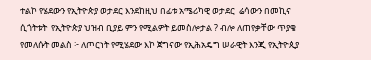ተልኮ የሄደውን የኢትዮጵያ ወታደር እንደከዚህ በፊቱ አሜሪካዊ ወታደር  ሬሳውን በመኪና ሲጎትቱት  የኢትዮጵያ ህዝብ ቢያይ ምን የሚልዎት ይመስሎታል ? ብሎ ለጠየቃቸው ጥያቄ  የመለሱት መልስ ፦ ለጦርነት የሚሄደው እኮ ጀግናው የኢሕአዴግ ሠራዊት እንጂ የኢትዮጲያ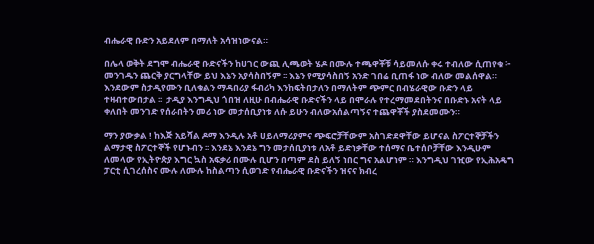ብሔራዊ ቡድን አይደለም በማለት አሳዝነውናል።

በሌላ ወቅት ደግሞ ብሔራዊ ቡድናችን ከሀገር ውጪ ሊጫወት ሄዶ በሙሉ ተጫዋቾቹ ሳይመለሱ ቀሩ ተብለው ሲጠየቁ ፦ መንገዱን ጨርቅ ያርግላቸው ይህ እኔን አያሳስበኝም ፡፡ እኔን የሚያሳስበኝ አንድ ገበሬ ቢጠፋ ነው ብለው መልሰዋል።  እንደውም ስታዲየሙን ቢለቁልን ማዳበሪያ ፋብሪካ እንከፍትበታለን በማለትም ጭምር በብሄራዊው ቡድን ላይ ተዛብተውበታል ፡፡  ታዲያ እንግዲህ ጎበዝ ለዚሁ በብሔራዊ ቡድናችን ላይ በሞራሉ የተረማመደበትንና በቡድኑ አናት ላይ ቀለበት መንገድ የሰራበትን መሪ ነው መታሰቢያነቱ ለሱ ይሁን ብለውአሰልጣኝና ተጨዋቾች ያስደመሙን።

ማን ያውቃል ! ከእጅ አይሻል ዶማ እንዲሉ አቶ ሀይለማሪያምና ጭፍሮቻቸውም አስገድደዋቸው ይሆናል ስፖርተኞቻችን ልማታዊ ስፖርተኞች የሆኑብን ፡፡ እንደኔ እንደኔ ግን መታሰቢያነቱ ለአቶ ይድነቃቸው ተሰማና ቤተሰቦቻቸው እንዲሁም ለመላው የኢትዮጵያ እግር ኳስ አፍቃሪ በሙሉ ቢሆን በጣም ደስ ይለኝ ነበር ግና አልሆነም ። እንግዲህ ገዢው የኢሕአዴግ ፓርቲ ሲገረሰስና ሙሉ ለሙሉ ከስልጣን ሲወገድ የብሔራዊ ቡድናችን ዝናና ክብረ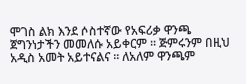ሞገስ ልክ እንደ ሶስተኛው የአፍሪቃ ዋንጫ ጀግንነታችን መመለሱ አይቀርም ፡፡ ጅምሩንም በዚህ አዲስ አመት አይተናልና ፡፡ ለአለም ዋንጫም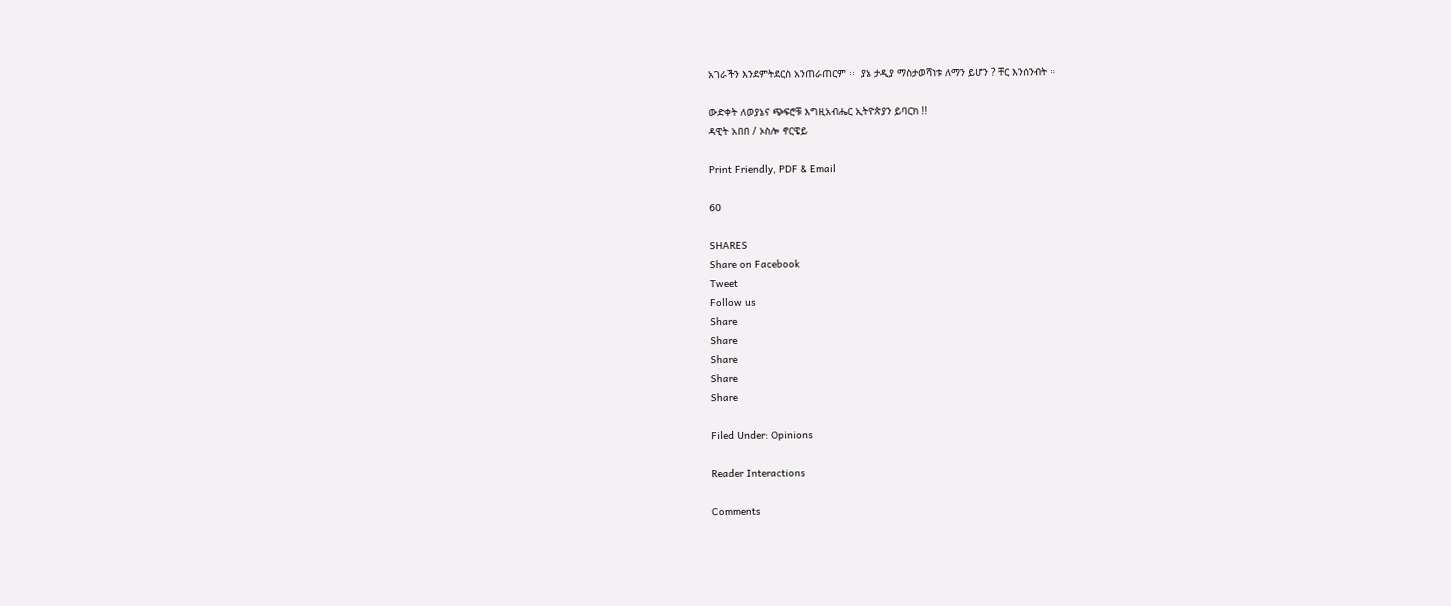አገራችን እንደምትደርስ አንጠራጠርም ፡፡  ያኔ ታዲያ ማስታወሻነቱ ለማን ይሆን ? ቸር እንሰንብት ።

ውድቀት ለወያኔና ጭፍሮቹ እግዚአብሔር ኢትዮጵያን ይባርክ !!
ዳዊት አበበ / ኦስሎ ኖርዌይ

Print Friendly, PDF & Email

60

SHARES
Share on Facebook
Tweet
Follow us
Share
Share
Share
Share
Share

Filed Under: Opinions

Reader Interactions

Comments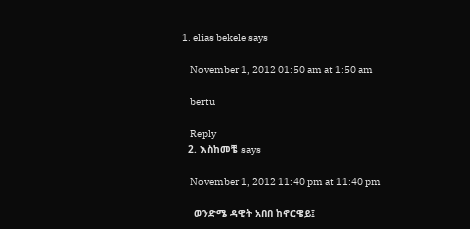1. elias bekele says

    November 1, 2012 01:50 am at 1:50 am

    bertu

    Reply
  2. እስከመቼ says

    November 1, 2012 11:40 pm at 11:40 pm

    ወንድሜ ዳዊት አበበ ከኖርዌይ፤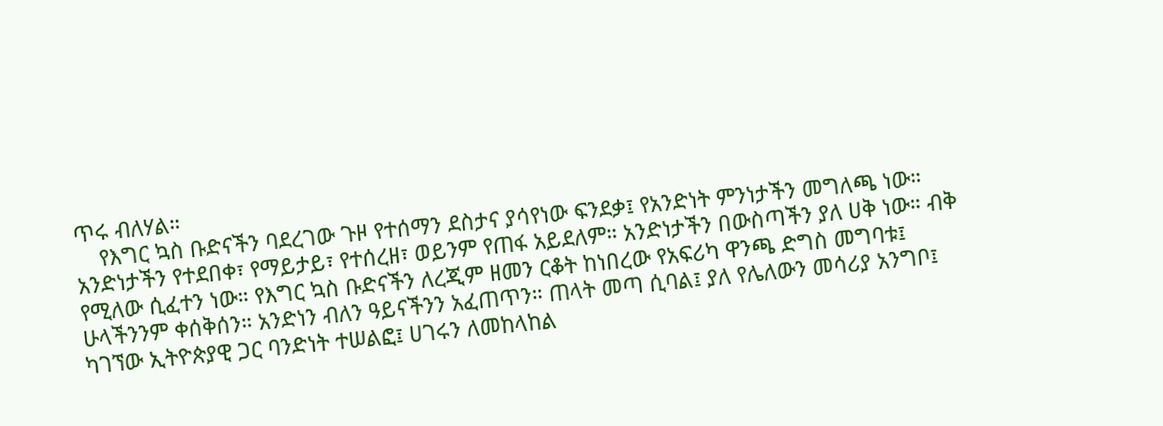ጥሩ ብለሃል።
    የእግር ኳስ ቡድናችን ባደረገው ጉዞ የተሰማን ደስታና ያሳየነው ፍንደቃ፤ የአንድነት ምንነታችን መግለጫ ነው። አንድነታችን የተደበቀ፣ የማይታይ፣ የተሰረዘ፣ ወይንም የጠፋ አይደለም። አንድነታችን በውስጣችን ያለ ሀቅ ነው። ብቅ የሚለው ሲፈተን ነው። የእግር ኳስ ቡድናችን ለረጂም ዘመን ርቆት ከነበረው የአፍሪካ ዋንጫ ድግስ መግባቱ፤ ሁላችንንም ቀሰቅሰን። አንድነን ብለን ዓይናችንን አፈጠጥን። ጠላት መጣ ሲባል፤ ያለ የሌለውን መሳሪያ አንግቦ፤ ካገኘው ኢትዮጵያዊ ጋር ባንድነት ተሠልፎ፤ ሀገሩን ለመከላከል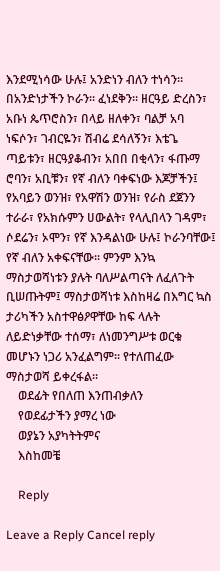እንደሚነሳው ሁሉ፤ አንድነን ብለን ተነሳን። በአንድነታችን ኮራን። ፈነደቅን። ዘርዓይ ድረስን፣ አቡነ ጴጥሮስን፣ በላይ ዘለቀን፣ ባልቻ አባ ነፍሶን፣ ገብርዬን፣ ሽብሬ ደሳለኝን፣ እቴጌ ጣይቱን፣ ዘርዓያቆብን፣ አበበ በቂላን፣ ፋጡማ ሮባን፣ አቢቹን፣ የኛ ብለን ባቀፍነው እጆቻችን፤ የአባይን ወንዝ፣ የአዋሽን ወንዝ፣ የራስ ደጀንን ተራራ፣ የአክሱምን ሀውልት፣ የላሊበላን ገዳም፣ ሶደሬን፣ ኦሞን፣ የኛ እንዳልነው ሁሉ፤ ኮራንባቸው፤ የኛ ብለን አቀፍናቸው። ምንም እንኳ ማስታወሻነቱን ያሉት ባለሥልጣናት ለፈለጉት ቢሠጡትም፤ ማስታወሻነቱ እስከዛሬ በእግር ኳስ ታሪካችን አስተዋፅዖዋቸው ከፍ ላሉት ለይድነቃቸው ተሰማ፣ ለነመንግሥቱ ወርቁ መሆኑን ነጋሪ አንፈልግም። የተለጠፈው ማስታወሻ ይቀረፋል።
    ወደፊት የበለጠ እንጠብቃለን
    የወደፊታችን ያማረ ነው
    ወያኔን አያካትትምና
    እስከመቼ

    Reply

Leave a Reply Cancel reply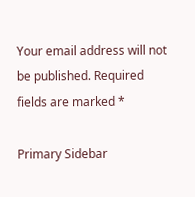Your email address will not be published. Required fields are marked *

Primary Sidebar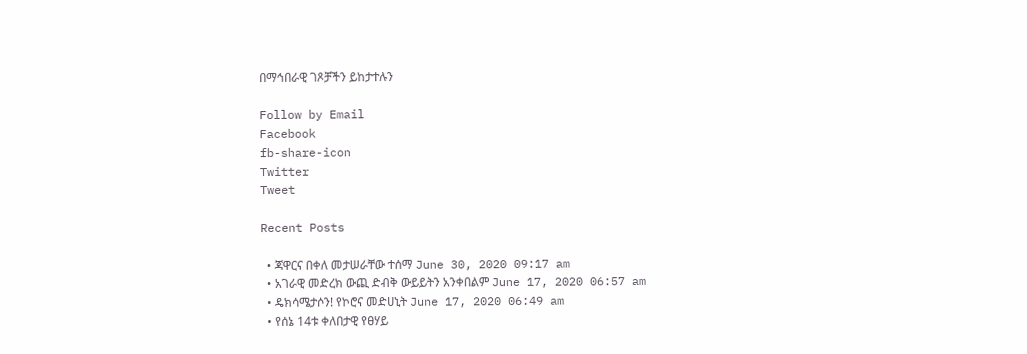በማኅበራዊ ገጾቻችን ይከታተሉን

Follow by Email
Facebook
fb-share-icon
Twitter
Tweet

Recent Posts

  • ጃዋርና በቀለ መታሠራቸው ተሰማ June 30, 2020 09:17 am
  • አገራዊ መድረክ ውጪ ድብቅ ውይይትን አንቀበልም June 17, 2020 06:57 am
  • ዴክሳሜታሶን! የኮሮና መድሀኒት June 17, 2020 06:49 am
  • የሰኔ 14ቱ ቀለበታዊ የፀሃይ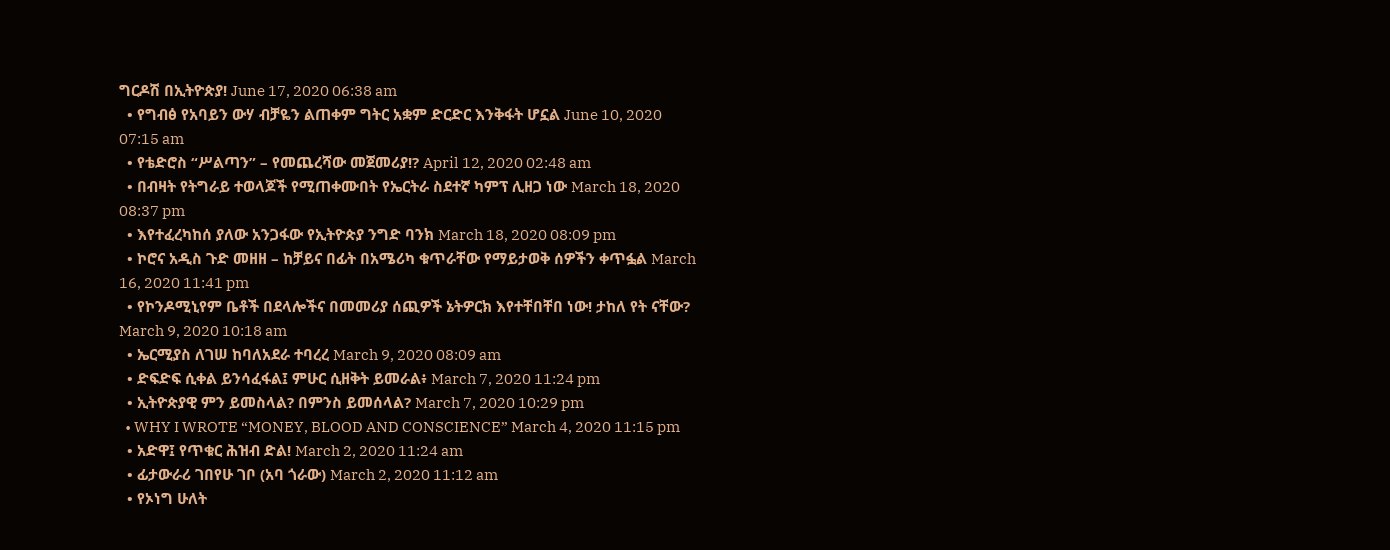ግርዶሽ በኢትዮጵያ! June 17, 2020 06:38 am
  • የግብፅ የአባይን ውሃ ብቻዬን ልጠቀም ግትር አቋም ድርድር እንቅፋት ሆኗል June 10, 2020 07:15 am
  • የቴድሮስ “ሥልጣን” – የመጨረሻው መጀመሪያ!? April 12, 2020 02:48 am
  • በብዛት የትግራይ ተወላጆች የሚጠቀሙበት የኤርትራ ስደተኛ ካምፕ ሊዘጋ ነው March 18, 2020 08:37 pm
  • እየተፈረካከሰ ያለው አንጋፋው የኢትዮጵያ ንግድ ባንክ March 18, 2020 08:09 pm
  • ኮሮና አዲስ ጉድ መዘዘ – ከቻይና በፊት በአሜሪካ ቁጥራቸው የማይታወቅ ሰዎችን ቀጥፏል March 16, 2020 11:41 pm
  • የኮንዶሚኒየም ቤቶች በደላሎችና በመመሪያ ሰጪዎች ኔትዎርክ እየተቸበቸበ ነው! ታከለ የት ናቸው? March 9, 2020 10:18 am
  • ኤርሚያስ ለገሠ ከባለአደራ ተባረረ March 9, 2020 08:09 am
  • ድፍድፍ ሲቀል ይንሳፈፋል፤ ምሁር ሲዘቅት ይመራል፥ March 7, 2020 11:24 pm
  • ኢትዮጵያዊ ምን ይመስላል? በምንስ ይመሰላል? March 7, 2020 10:29 pm
  • WHY I WROTE “MONEY, BLOOD AND CONSCIENCE” March 4, 2020 11:15 pm
  • አድዋ፤ የጥቁር ሕዝብ ድል! March 2, 2020 11:24 am
  • ፊታውራሪ ገበየሁ ገቦ (አባ ጎራው) March 2, 2020 11:12 am
  • የኦነግ ሁለት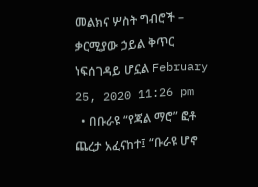መልክና ሦስት ግብሮች – ቃርሚያው ኃይል ቅጥር ነፍሰገዳይ ሆኗል February 25, 2020 11:26 pm
  • በቡራዩ “የጃል ማሮ” ፎቶ ጨረታ አፈናከተ፤ “ቡራዩ ሆኖ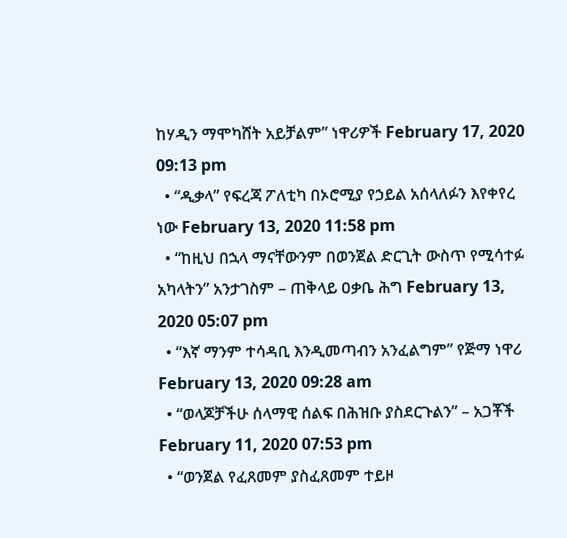ከሃዲን ማሞካሸት አይቻልም” ነዋሪዎች February 17, 2020 09:13 pm
  • “ዲቃላ” የፍረጃ ፖለቲካ በኦሮሚያ የኃይል አሰላለፉን እየቀየረ ነው February 13, 2020 11:58 pm
  • “ከዚህ በኋላ ማናቸውንም በወንጀል ድርጊት ውስጥ የሚሳተፉ አካላትን” አንታገስም – ጠቅላይ ዐቃቤ ሕግ February 13, 2020 05:07 pm
  • “እኛ ማንም ተሳዳቢ እንዲመጣብን አንፈልግም” የጅማ ነዋሪ February 13, 2020 09:28 am
  • “ወላጆቻችሁ ሰላማዊ ሰልፍ በሕዝቡ ያስደርጉልን” – አጋቾች February 11, 2020 07:53 pm
  • “ወንጀል የፈጸመም ያስፈጸመም ተይዞ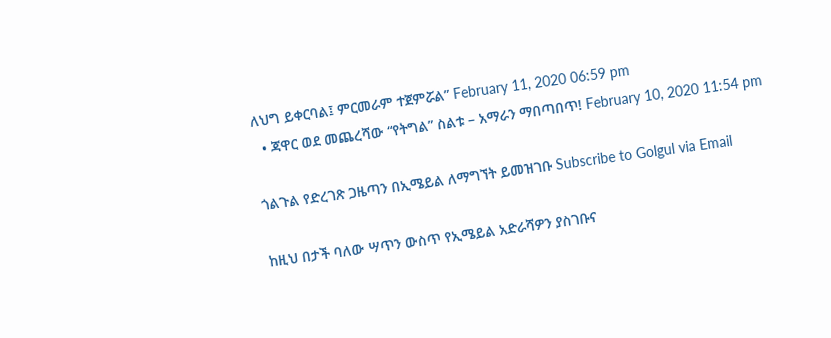ለህግ ይቀርባል፤ ምርመራም ተጀምሯል” February 11, 2020 06:59 pm
  • ጃዋር ወደ መጨረሻው “የትግል” ስልቱ – አማራን ማበጣበጥ! February 10, 2020 11:54 pm

ጎልጉል የድረገጽ ጋዜጣን በኢሜይል ለማግኘት ይመዝገቡ Subscribe to Golgul via Email

ከዚህ በታች ባለው ሣጥን ውስጥ የኢሜይል አድራሻዎን ያስገቡና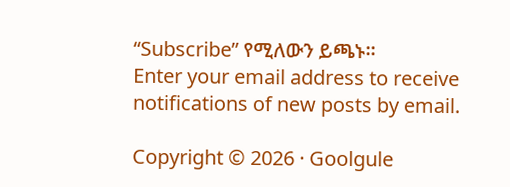“Subscribe” የሚለውን ይጫኑ፡፡
Enter your email address to receive notifications of new posts by email.

Copyright © 2026 · Goolgule